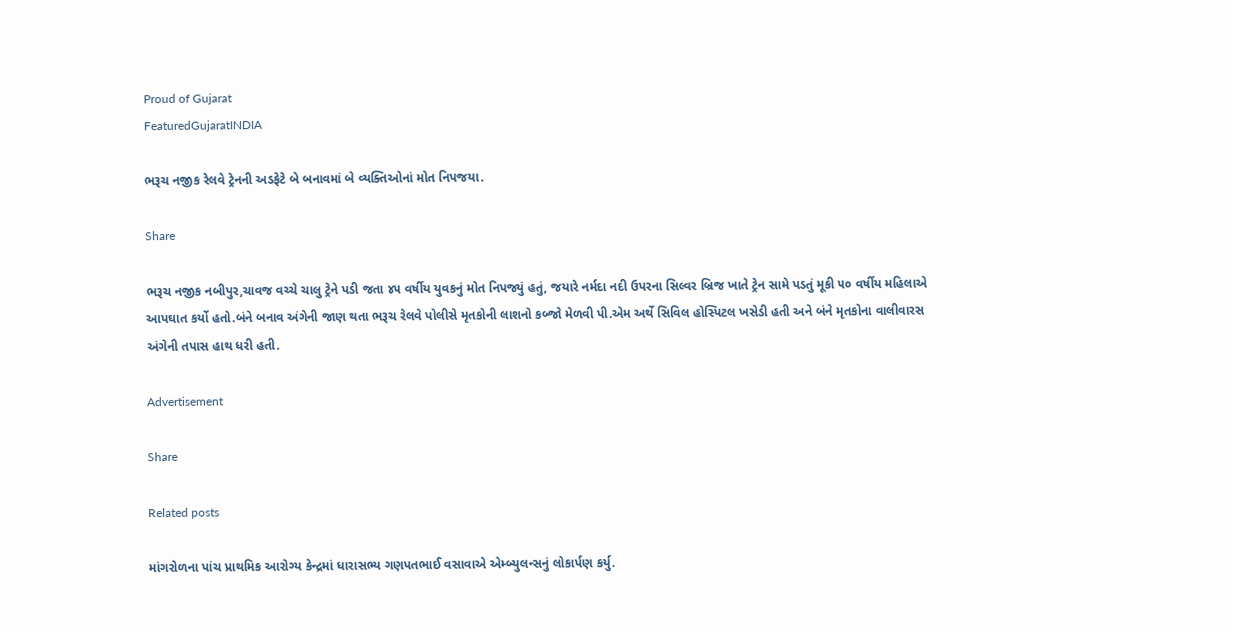Proud of Gujarat
FeaturedGujaratINDIA

ભરૂચ નજીક રેલવે ટ્રેનની અડફેટે બે બનાવમાં બે વ્યક્તિઓનાં મોત નિપજયા.

Share

ભરૂચ નજીક નબીપુર,ચાવજ વચ્ચે ચાલુ ટ્રેને પડી જતા ૪૫ વર્ષીય યુવકનું મોત નિપજ્યું હતું, જયારે નર્મદા નદી ઉપરના સિલ્વર બ્રિજ ખાતે ટ્રેન સામે પડતું મૂકી ૫૦ વર્ષીય મહિલાએ આપઘાત કર્યો હતો.બંને બનાવ અંગેની જાણ થતા ભરૂચ રેલવે પોલીસે મૃતકોની લાશનો કબ્જો મેળવી પી.એમ અર્થે સિવિલ હોસ્પિટલ ખસેડી હતી અને બંને મૃતકોના વાલીવારસ અંગેની તપાસ હાથ ધરી હતી.

Advertisement

Share

Related posts

માંગરોળના પાંચ પ્રાથમિક આરોગ્ય કેન્દ્રમાં ધારાસભ્ય ગણપતભાઈ વસાવાએ એમ્બ્યુલન્સનું લોકાર્પણ કર્યુ.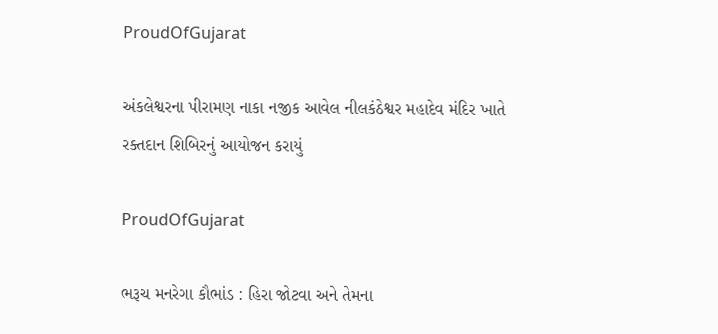ProudOfGujarat

અંકલેશ્વરના પીરામણ નાકા નજીક આવેલ નીલકંઠેશ્વર મહાદેવ મંદિર ખાતે રક્તદાન શિબિરનું આયોજન કરાયું

ProudOfGujarat

ભરૂચ મનરેગા કૌભાંડ : હિરા જોટવા અને તેમના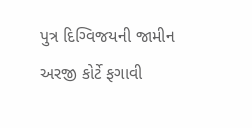પુત્ર દિગ્વિજયની જામીન અરજી કોર્ટે ફગાવી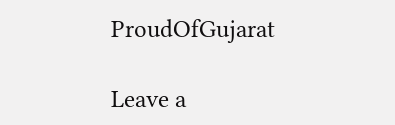ProudOfGujarat

Leave a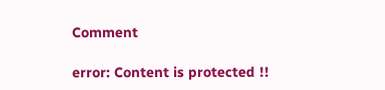Comment

error: Content is protected !!